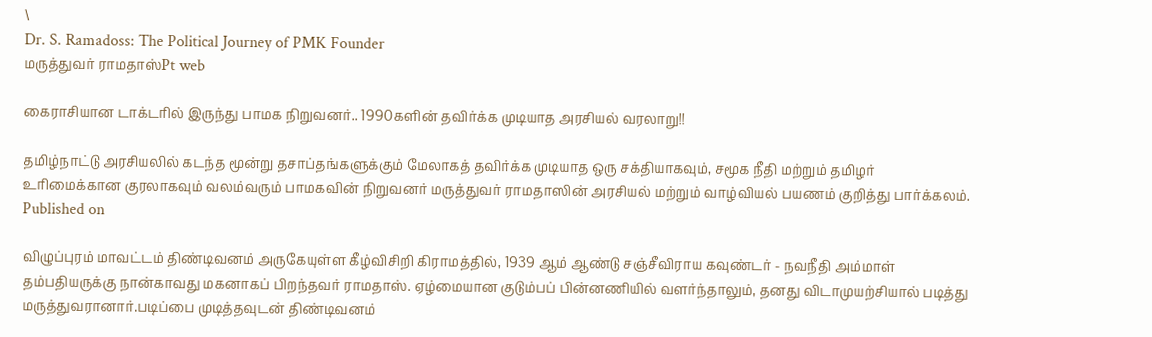\
Dr. S. Ramadoss: The Political Journey of PMK Founder
மருத்துவர் ராமதாஸ்Pt web

கைராசியான டாக்டரில் இருந்து பாமக நிறுவனர்.. 1990களின் தவிர்க்க முடியாத அரசியல் வரலாறு!!

தமிழ்நாட்டு அரசியலில் கடந்த மூன்று தசாப்தங்களுக்கும் மேலாகத் தவிர்க்க முடியாத ஒரு சக்தியாகவும், சமூக நீதி மற்றும் தமிழர் உரிமைக்கான குரலாகவும் வலம்வரும் பாமகவின் நிறுவனர் மருத்துவர் ராமதாஸின் அரசியல் மற்றும் வாழ்வியல் பயணம் குறித்து பார்க்கலம்.
Published on

விழுப்புரம் மாவட்டம் திண்டிவனம் அருகேயுள்ள கீழ்விசிறி கிராமத்தில், 1939 ஆம் ஆண்டு சஞ்சீவிராய கவுண்டர் - நவநீதி அம்மாள் தம்பதியருக்கு நான்காவது மகனாகப் பிறந்தவர் ராமதாஸ். ஏழ்மையான குடும்பப் பின்னணியில் வளர்ந்தாலும், தனது விடாமுயற்சியால் படித்து மருத்துவரானார்.படிப்பை முடித்தவுடன் திண்டிவனம்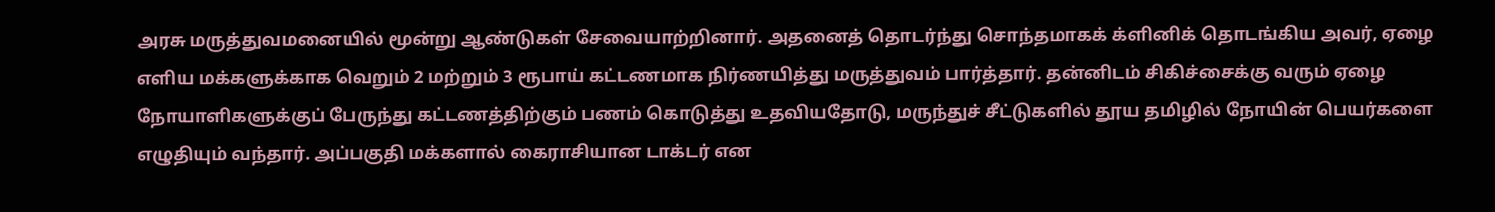அரசு மருத்துவமனையில் மூன்று ஆண்டுகள் சேவையாற்றினார். அதனைத் தொடர்ந்து சொந்தமாகக் க்ளினிக் தொடங்கிய அவர், ஏழை எளிய மக்களுக்காக வெறும் 2 மற்றும் 3 ரூபாய் கட்டணமாக நிர்ணயித்து மருத்துவம் பார்த்தார். தன்னிடம் சிகிச்சைக்கு வரும் ஏழை நோயாளிகளுக்குப் பேருந்து கட்டணத்திற்கும் பணம் கொடுத்து உதவியதோடு, மருந்துச் சீட்டுகளில் தூய தமிழில் நோயின் பெயர்களை எழுதியும் வந்தார். அப்பகுதி மக்களால் கைராசியான டாக்டர் என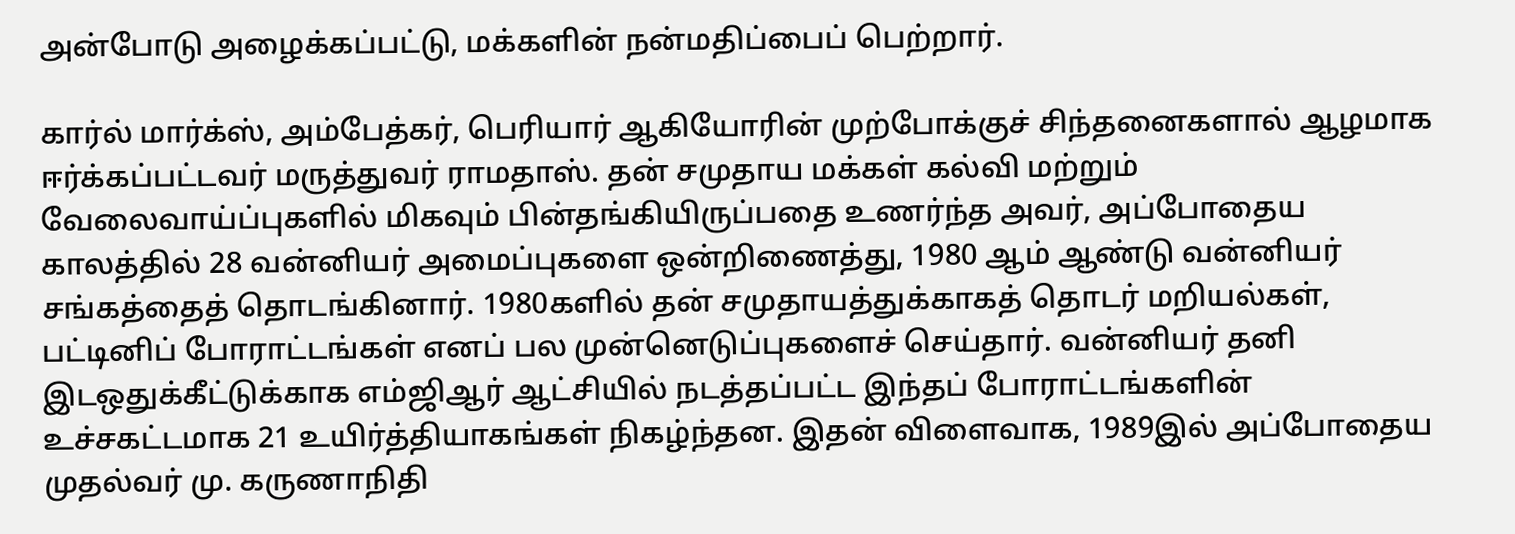அன்போடு அழைக்கப்பட்டு, மக்களின் நன்மதிப்பைப் பெற்றார்.

கார்ல் மார்க்ஸ், அம்பேத்கர், பெரியார் ஆகியோரின் முற்போக்குச் சிந்தனைகளால் ஆழமாக ஈர்க்கப்பட்டவர் மருத்துவர் ராமதாஸ். தன் சமுதாய மக்கள் கல்வி மற்றும் வேலைவாய்ப்புகளில் மிகவும் பின்தங்கியிருப்பதை உணர்ந்த அவர், அப்போதைய காலத்தில் 28 வன்னியர் அமைப்புகளை ஒன்றிணைத்து, 1980 ஆம் ஆண்டு வன்னியர் சங்கத்தைத் தொடங்கினார். 1980களில் தன் சமுதாயத்துக்காகத் தொடர் மறியல்கள், பட்டினிப் போராட்டங்கள் எனப் பல முன்னெடுப்புகளைச் செய்தார். வன்னியர் தனி இடஒதுக்கீட்டுக்காக எம்ஜிஆர் ஆட்சியில் நடத்தப்பட்ட இந்தப் போராட்டங்களின் உச்சகட்டமாக 21 உயிர்த்தியாகங்கள் நிகழ்ந்தன. இதன் விளைவாக, 1989இல் அப்போதைய முதல்வர் மு. கருணாநிதி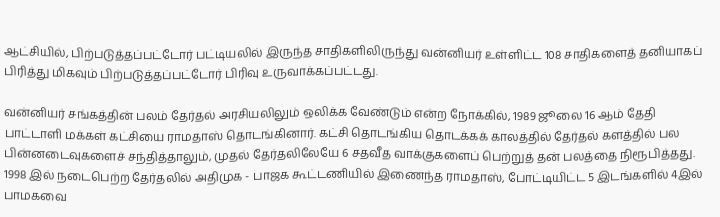ஆட்சியில், பிற்படுத்தப்பட்டோர் பட்டியலில் இருந்த சாதிகளிலிருந்து வன்னியர் உள்ளிட்ட 108 சாதிகளைத் தனியாகப் பிரித்து மிகவும் பிற்படுத்தப்பட்டோர் பிரிவு உருவாக்கப்பட்டது.

வன்னியர் சங்கத்தின் பலம் தேர்தல் அரசியலிலும் ஒலிக்க வேண்டும் என்ற நோக்கில், 1989 ஜூலை 16 ஆம் தேதி பாட்டாளி மக்கள் கட்சியை ராமதாஸ் தொடங்கினார். கட்சி தொடங்கிய தொடக்கக் காலத்தில் தேர்தல் களத்தில் பல பின்னடைவுகளைச் சந்தித்தாலும், முதல் தேர்தலிலேயே 6 சதவீத வாக்குகளைப் பெற்றுத் தன் பலத்தை நிரூபித்தது. 1998 இல் நடைபெற்ற தேர்தலில் அதிமுக - பாஜக கூட்டணியில் இணைந்த ராமதாஸ், போட்டியிட்ட 5 இடங்களில் 4இல் பாமகவை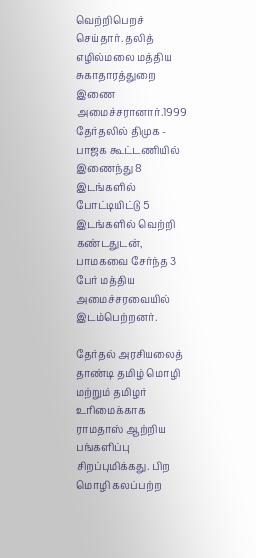வெற்றிபெறச் செய்தார். தலித் எழில்மலை மத்திய சுகாதாரத்துறை இணை அமைச்சரானார்.1999 தேர்தலில் திமுக - பாஜக கூட்டணியில் இணைந்து 8 இடங்களில் போட்டியிட்டு 5 இடங்களில் வெற்றி கண்டதுடன், பாமகவை சேர்ந்த 3 பேர் மத்திய அமைச்சரவையில் இடம்பெற்றனர்.

தேர்தல் அரசியலைத் தாண்டி தமிழ் மொழி மற்றும் தமிழர் உரிமைக்காக ராமதாஸ் ஆற்றிய பங்களிப்பு சிறப்புமிக்கது. பிற மொழி கலப்பற்ற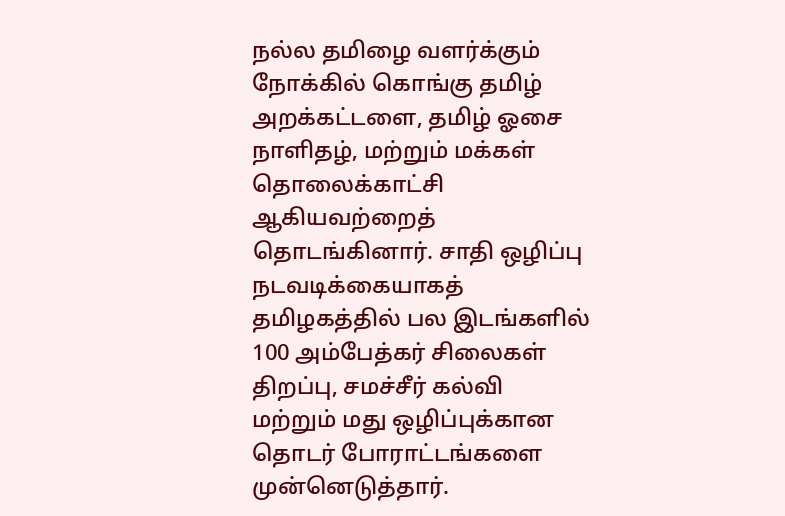நல்ல தமிழை வளர்க்கும் நோக்கில் கொங்கு தமிழ் அறக்கட்டளை, தமிழ் ஓசை நாளிதழ், மற்றும் மக்கள் தொலைக்காட்சி ஆகியவற்றைத் தொடங்கினார். சாதி ஒழிப்பு நடவடிக்கையாகத் தமிழகத்தில் பல இடங்களில் 100 அம்பேத்கர் சிலைகள் திறப்பு, சமச்சீர் கல்வி மற்றும் மது ஒழிப்புக்கான தொடர் போராட்டங்களை முன்னெடுத்தார்.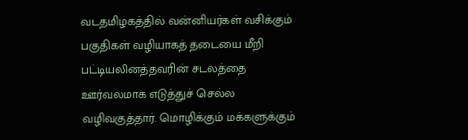வடதமிழகத்தில் வன்னியர்கள் வசிக்கும் பகுதிகள் வழியாகத் தடையை மீறி பட்டியலினத்தவரின் சடலத்தை ஊர்வலமாக எடுத்துச் செல்ல வழிவகுத்தார். மொழிக்கும் மக்களுக்கும்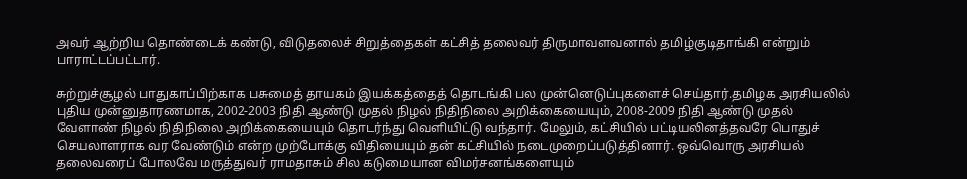அவர் ஆற்றிய தொண்டைக் கண்டு, விடுதலைச் சிறுத்தைகள் கட்சித் தலைவர் திருமாவளவனால் தமிழ்குடிதாங்கி என்றும் பாராட்டப்பட்டார்.

சுற்றுச்சூழல் பாதுகாப்பிற்காக பசுமைத் தாயகம் இயக்கத்தைத் தொடங்கி பல முன்னெடுப்புகளைச் செய்தார்.தமிழக அரசியலில் புதிய முன்னுதாரணமாக, 2002-2003 நிதி ஆண்டு முதல் நிழல் நிதிநிலை அறிக்கையையும், 2008-2009 நிதி ஆண்டு முதல் வேளாண் நிழல் நிதிநிலை அறிக்கையையும் தொடர்ந்து வெளியிட்டு வந்தார். மேலும், கட்சியில் பட்டியலினத்தவரே பொதுச் செயலாளராக வர வேண்டும் என்ற முற்போக்கு விதியையும் தன் கட்சியில் நடைமுறைப்படுத்தினார். ஒவ்வொரு அரசியல் தலைவரைப் போலவே மருத்துவர் ராமதாசும் சில கடுமையான விமர்சனங்களையும்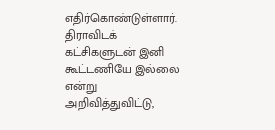எதிர்கொண்டுள்ளார். திராவிடக் கட்சிகளுடன் இனி கூட்டணியே இல்லை என்று அறிவித்துவிட்டு,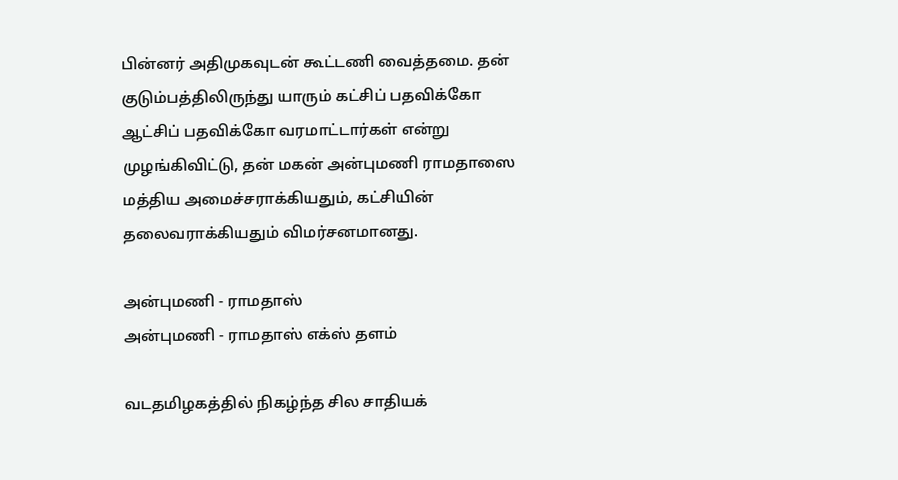பின்னர் அதிமுகவுடன் கூட்டணி வைத்தமை. தன் குடும்பத்திலிருந்து யாரும் கட்சிப் பதவிக்கோ ஆட்சிப் பதவிக்கோ வரமாட்டார்கள் என்று முழங்கிவிட்டு, தன் மகன் அன்புமணி ராமதாஸை மத்திய அமைச்சராக்கியதும், கட்சியின் தலைவராக்கியதும் விமர்சனமானது.

அன்புமணி - ராமதாஸ்
அன்புமணி - ராமதாஸ் எக்ஸ் தளம்

வடதமிழகத்தில் நிகழ்ந்த சில சாதியக்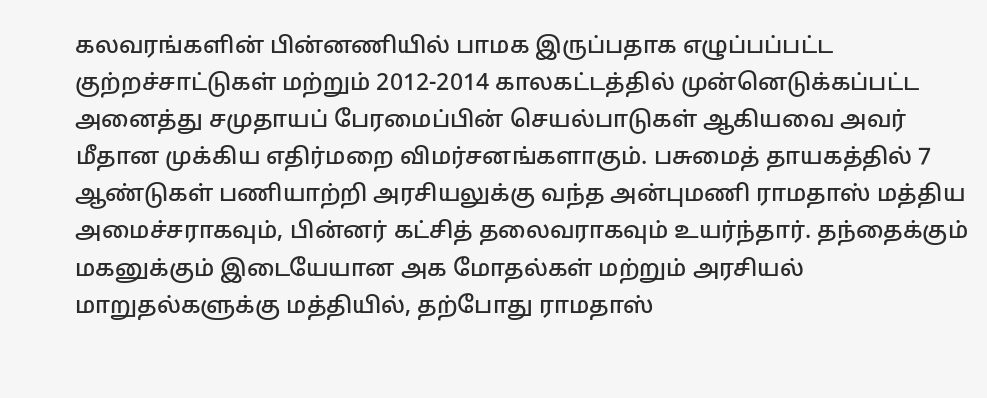கலவரங்களின் பின்னணியில் பாமக இருப்பதாக எழுப்பப்பட்ட குற்றச்சாட்டுகள் மற்றும் 2012-2014 காலகட்டத்தில் முன்னெடுக்கப்பட்ட அனைத்து சமுதாயப் பேரமைப்பின் செயல்பாடுகள் ஆகியவை அவர் மீதான முக்கிய எதிர்மறை விமர்சனங்களாகும். பசுமைத் தாயகத்தில் 7 ஆண்டுகள் பணியாற்றி அரசியலுக்கு வந்த அன்புமணி ராமதாஸ் மத்திய அமைச்சராகவும், பின்னர் கட்சித் தலைவராகவும் உயர்ந்தார். தந்தைக்கும் மகனுக்கும் இடையேயான அக மோதல்கள் மற்றும் அரசியல் மாறுதல்களுக்கு மத்தியில், தற்போது ராமதாஸ்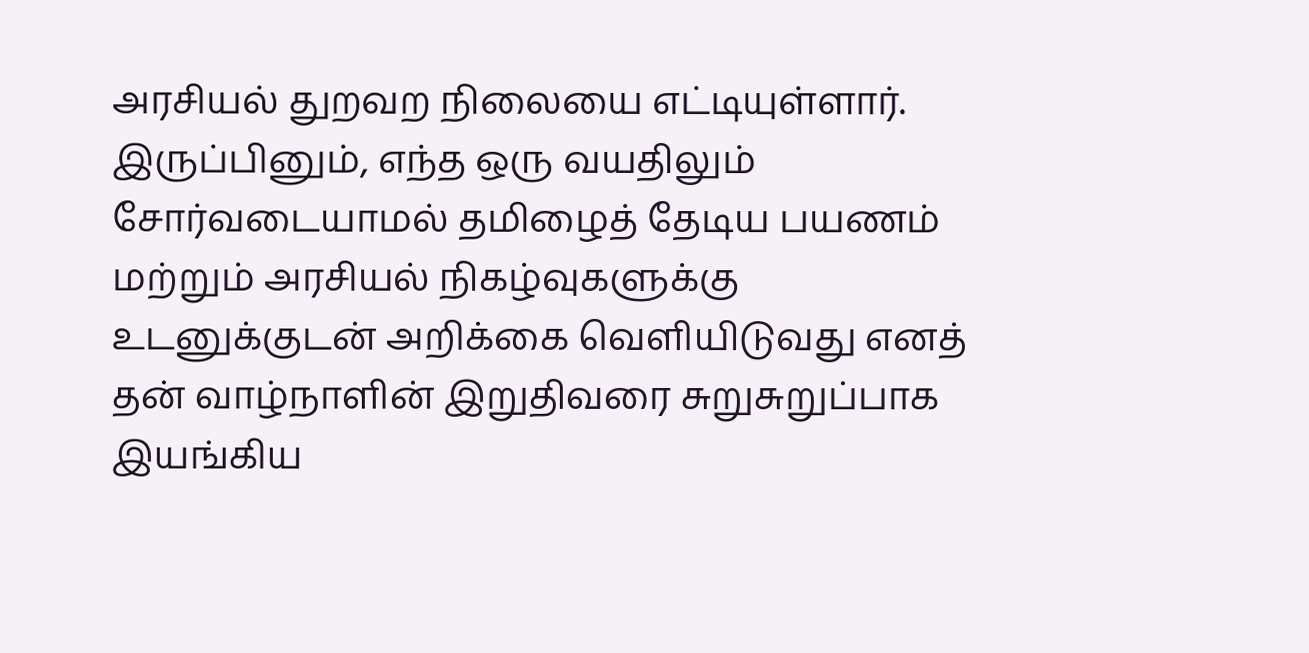அரசியல் துறவற நிலையை எட்டியுள்ளார். இருப்பினும், எந்த ஒரு வயதிலும் சோர்வடையாமல் தமிழைத் தேடிய பயணம் மற்றும் அரசியல் நிகழ்வுகளுக்கு உடனுக்குடன் அறிக்கை வெளியிடுவது எனத் தன் வாழ்நாளின் இறுதிவரை சுறுசுறுப்பாக இயங்கிய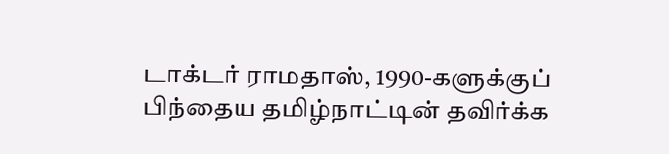டாக்டர் ராமதாஸ், 1990-களுக்குப் பிந்தைய தமிழ்நாட்டின் தவிர்க்க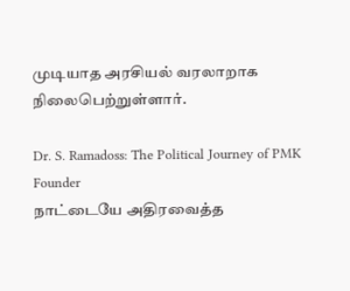முடியாத அரசியல் வரலாறாக நிலைபெற்றுள்ளார்.

Dr. S. Ramadoss: The Political Journey of PMK Founder
நாட்டையே அதிரவைத்த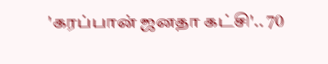'கரப்பான் ஜனதா கட்சி'.. 70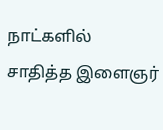நாட்களில் சாதித்த இளைஞர்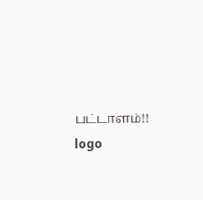பட்டாளம்!!
logo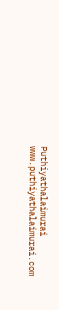Puthiyathalaimurai
www.puthiyathalaimurai.com